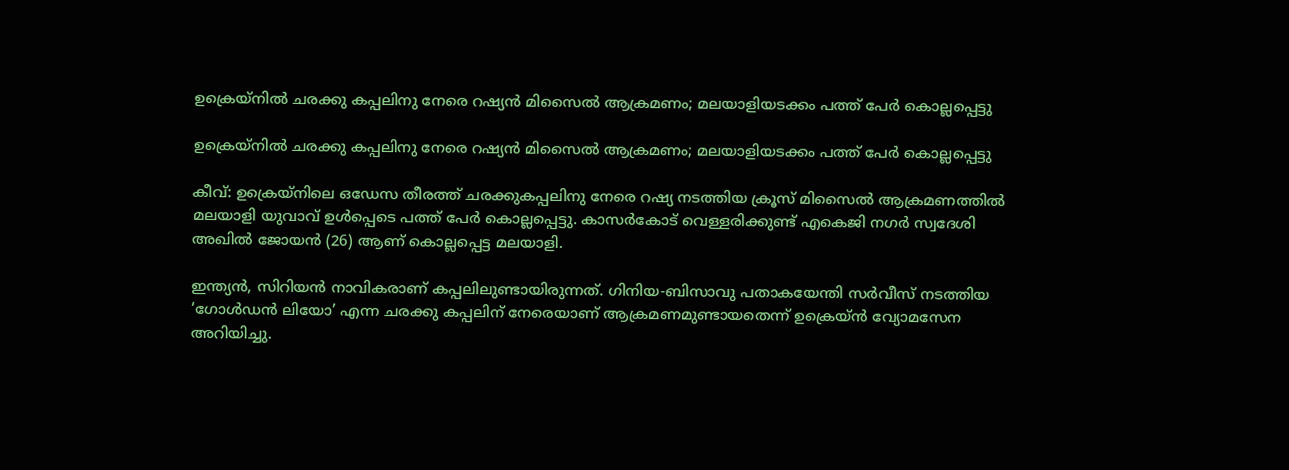ഉക്രെയ്നിൽ ചരക്കു കപ്പലിനു നേരെ റഷ്യൻ മിസൈൽ ആക്രമണം; മലയാളിയടക്കം പത്ത് പേർ കൊല്ലപ്പെട്ടു

ഉക്രെയ്നിൽ ചരക്കു കപ്പലിനു നേരെ റഷ്യൻ മിസൈൽ ആക്രമണം; മലയാളിയടക്കം പത്ത് പേർ കൊല്ലപ്പെട്ടു

കീവ്: ഉക്രെയ്നിലെ ഒഡേസ തീരത്ത് ചരക്കുകപ്പലിനു നേരെ റഷ്യ നടത്തിയ ക്രൂസ് മിസൈൽ ആക്രമണത്തിൽ മലയാളി യുവാവ് ഉൾപ്പെടെ പത്ത് പേർ കൊല്ലപ്പെട്ടു. കാസർകോട് വെള്ളരിക്കുണ്ട് എകെജി നഗർ സ്വദേശി അഖിൽ ജോയൻ (26) ആണ് കൊല്ലപ്പെട്ട മലയാളി.

ഇന്ത്യൻ, സിറിയൻ നാവികരാണ് കപ്പലിലുണ്ടായിരുന്നത്. ഗിനിയ-ബിസാവു പതാകയേന്തി സർവീസ് നടത്തിയ ‘ഗോൾഡൻ ലിയോ’ എന്ന ചരക്കു കപ്പലിന് നേരെയാണ് ആക്രമണമുണ്ടായതെന്ന് ഉക്രെയ്ൻ വ്യോമസേന അറിയിച്ചു.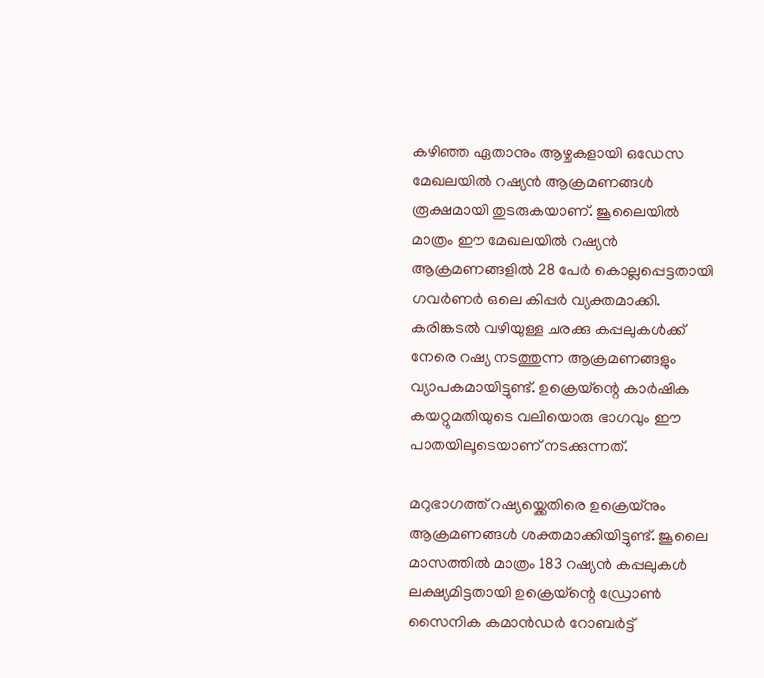കഴിഞ്ഞ ഏതാനും ആഴ്ചകളായി ഒഡേസ മേഖലയിൽ റഷ്യൻ ആക്രമണങ്ങൾ രൂക്ഷമായി തുടരുകയാണ്. ജൂലൈയിൽ മാത്രം ഈ മേഖലയിൽ റഷ്യൻ ആക്രമണങ്ങളിൽ 28 പേർ കൊല്ലപ്പെട്ടതായി ഗവർണർ ഒലെ കിപ്പർ വ്യക്തമാക്കി. കരിങ്കടൽ വഴിയുള്ള ചരക്കു കപ്പലുകൾക്ക് നേരെ റഷ്യ നടത്തുന്ന ആക്രമണങ്ങളും വ്യാപകമായിട്ടുണ്ട്. ഉക്രെയ്ന്റെ കാർഷിക കയറ്റുമതിയുടെ വലിയൊരു ഭാഗവും ഈ പാതയിലൂടെയാണ് നടക്കുന്നത്.

മറുഭാഗത്ത് റഷ്യയ്ക്കെതിരെ ഉക്രെയ്നും ആക്രമണങ്ങൾ ശക്തമാക്കിയിട്ടുണ്ട്. ജൂലൈ മാസത്തിൽ മാത്രം 183 റഷ്യൻ കപ്പലുകൾ ലക്ഷ്യമിട്ടതായി ഉക്രെയ്ന്റെ ഡ്രോൺ സൈനിക കമാൻഡർ റോബർട്ട്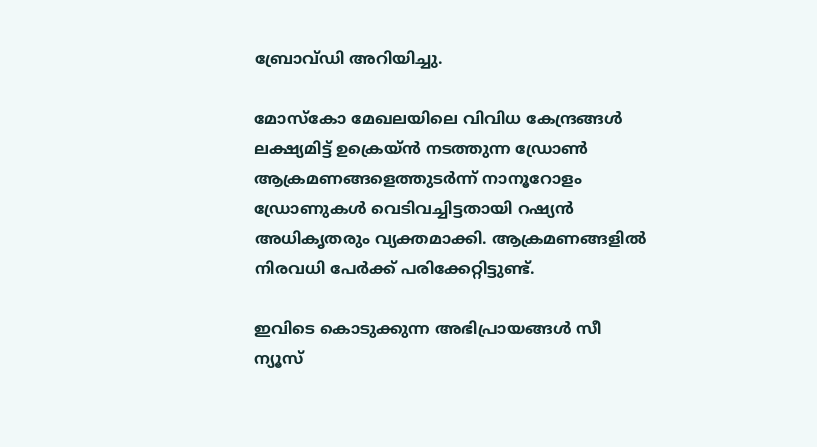ബ്രോവ്ഡി അറിയിച്ചു.

മോസ്കോ മേഖലയിലെ വിവിധ കേന്ദ്രങ്ങൾ ലക്ഷ്യമിട്ട് ഉക്രെയ്ൻ നടത്തുന്ന ഡ്രോൺ ആക്രമണങ്ങളെത്തുടർന്ന് നാനൂറോളം ഡ്രോണുകൾ വെടിവച്ചിട്ടതായി റഷ്യൻ അധികൃതരും വ്യക്തമാക്കി. ആക്രമണങ്ങളിൽ നിരവധി പേർക്ക് പരിക്കേറ്റിട്ടുണ്ട്.

ഇവിടെ കൊടുക്കുന്ന അഭിപ്രായങ്ങള്‍ സീ ന്യൂസ്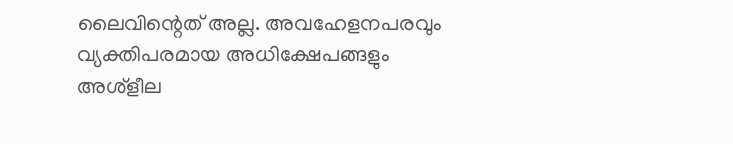ലൈവിന്റെത് അല്ല. അവഹേളനപരവും വ്യക്തിപരമായ അധിക്ഷേപങ്ങളും അശ്‌ളീല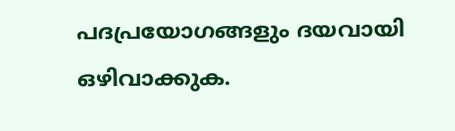പദപ്രയോഗങ്ങളും ദയവായി ഒഴിവാക്കുക.